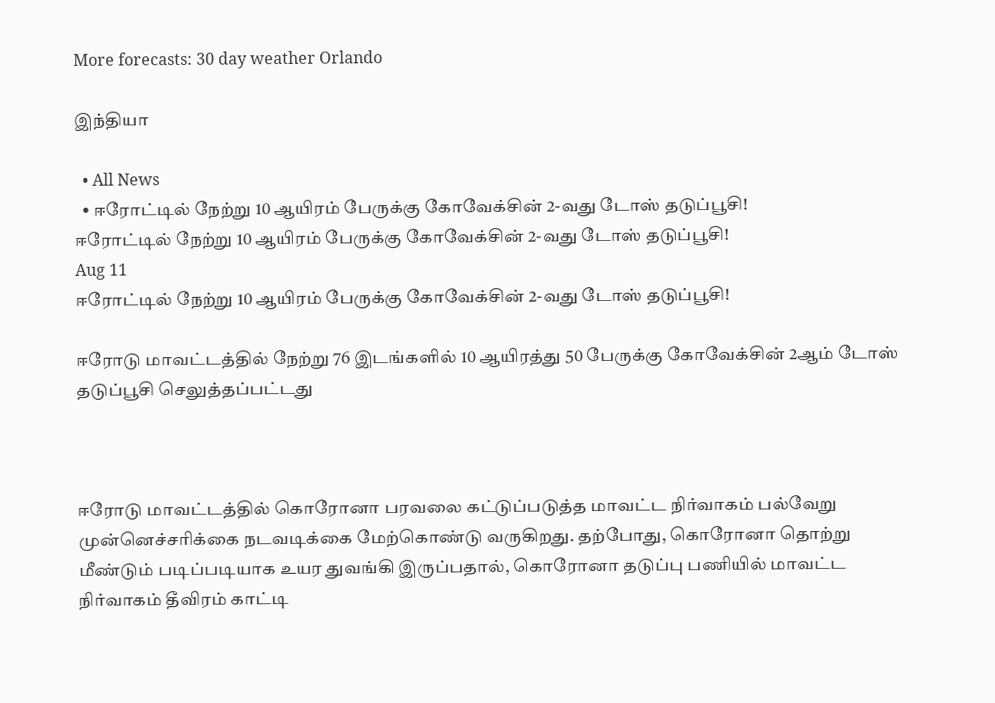More forecasts: 30 day weather Orlando

இந்தியா

  • All News
  • ஈரோட்டில் நேற்று 10 ஆயிரம் பேருக்கு கோவேக்சின் 2-வது டோஸ் தடுப்பூசி!
ஈரோட்டில் நேற்று 10 ஆயிரம் பேருக்கு கோவேக்சின் 2-வது டோஸ் தடுப்பூசி!
Aug 11
ஈரோட்டில் நேற்று 10 ஆயிரம் பேருக்கு கோவேக்சின் 2-வது டோஸ் தடுப்பூசி!

ஈரோடு மாவட்டத்தில் நேற்று 76 இடங்களில் 10 ஆயிரத்து 50 பேருக்கு கோவேக்சின் 2ஆம் டோஸ் தடுப்பூசி செலுத்தப்பட்டது



ஈரோடு மாவட்டத்தில் கொரோனா பரவலை கட்டுப்படுத்த மாவட்ட நிர்வாகம் பல்வேறு முன்னெச்சரிக்கை நடவடிக்கை மேற்கொண்டு வருகிறது. தற்போது, கொரோனா தொற்று மீண்டும் படிப்படியாக உயர துவங்கி இருப்பதால், கொரோனா தடுப்பு பணியில் மாவட்ட நிர்வாகம் தீவிரம் காட்டி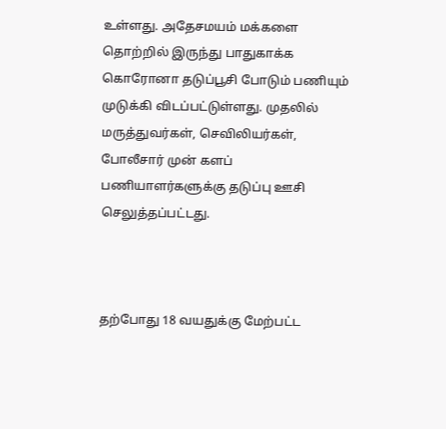உள்ளது. அதேசமயம் மக்களை தொற்றில் இருந்து பாதுகாக்க கொரோனா தடுப்பூசி போடும் பணியும் முடுக்கி விடப்பட்டுள்ளது. முதலில் மருத்துவர்கள், செவிலியர்கள், போலீசார் முன் களப் பணியாளர்களுக்கு தடுப்பு ஊசி செலுத்தப்பட்டது.



தற்போது 18 வயதுக்கு மேற்பட்ட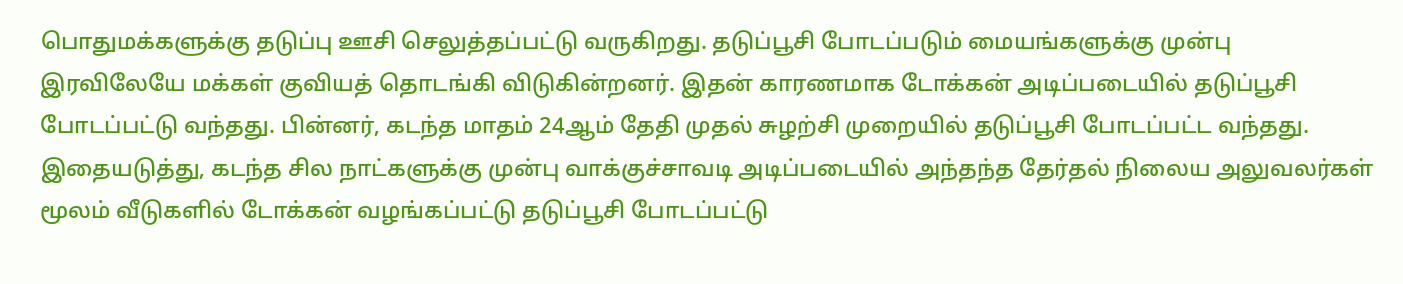பொதுமக்களுக்கு தடுப்பு ஊசி செலுத்தப்பட்டு வருகிறது. தடுப்பூசி போடப்படும் மையங்களுக்கு முன்பு இரவிலேயே மக்கள் குவியத் தொடங்கி விடுகின்றனர். இதன் காரணமாக டோக்கன் அடிப்படையில் தடுப்பூசி போடப்பட்டு வந்தது. பின்னர், கடந்த மாதம் 24ஆம் தேதி முதல் சுழற்சி முறையில் தடுப்பூசி போடப்பட்ட வந்தது. இதையடுத்து, கடந்த சில நாட்களுக்கு முன்பு வாக்குச்சாவடி அடிப்படையில் அந்தந்த தேர்தல் நிலைய அலுவலர்கள் மூலம் வீடுகளில் டோக்கன் வழங்கப்பட்டு தடுப்பூசி போடப்பட்டு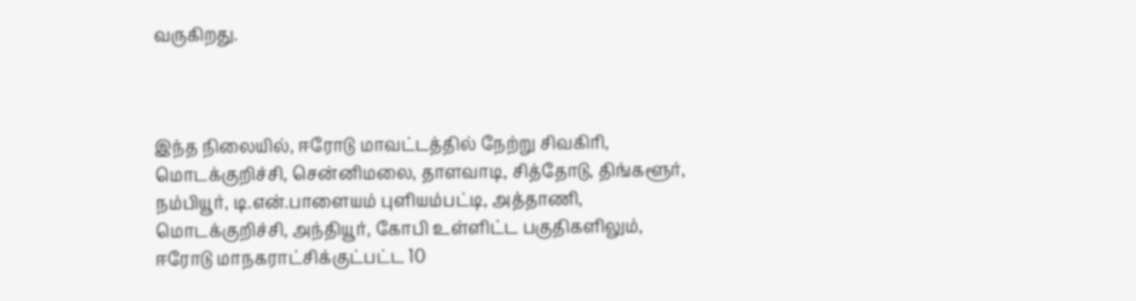வருகிறது.



இந்த நிலையில், ஈரோடு மாவட்டத்தில் நேற்று சிவகிரி, மொடக்குறிச்சி, சென்னிமலை, தாளவாடி, சித்தோடு, திங்களூர், நம்பியூர், டி.என்.பாளையம் புளியம்பட்டி, அத்தாணி, மொடக்குறிச்சி, அந்தியூர், கோபி உள்ளிட்ட பகுதிகளிலும், ஈரோடு மாநகராட்சிக்குட்பட்ட 10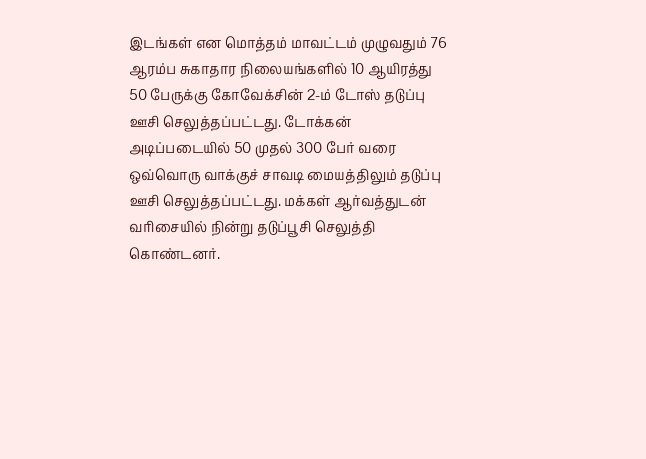இடங்கள் என மொத்தம் மாவட்டம் முழுவதும் 76 ஆரம்ப சுகாதார நிலையங்களில் 10 ஆயிரத்து 50 பேருக்கு கோவேக்சின் 2-ம் டோஸ் தடுப்பு ஊசி செலுத்தப்பட்டது. டோக்கன் அடிப்படையில் 50 முதல் 300 பேர் வரை ஒவ்வொரு வாக்குச் சாவடி மையத்திலும் தடுப்பு ஊசி செலுத்தப்பட்டது. மக்கள் ஆர்வத்துடன் வரிசையில் நின்று தடுப்பூசி செலுத்தி கொண்டனர்.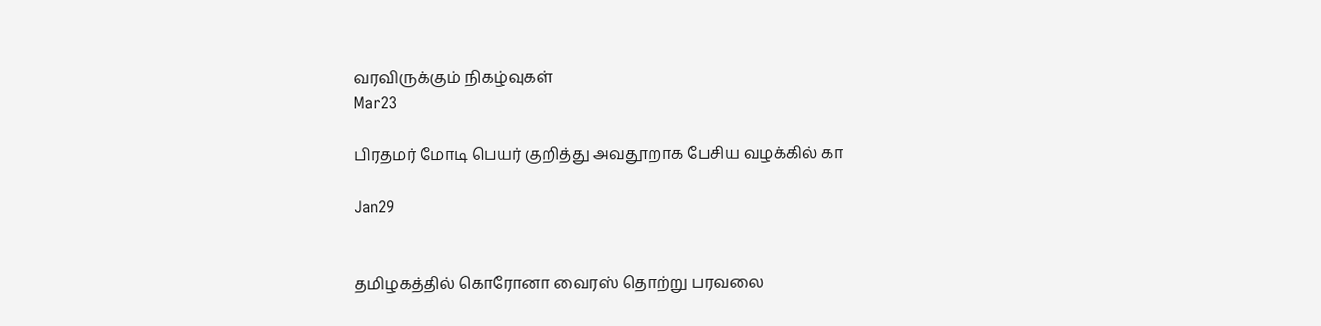வரவிருக்கும் நிகழ்வுகள்
Mar23

பிரதமர் மோடி பெயர் குறித்து அவதூறாக பேசிய வழக்கில் கா

Jan29


தமிழகத்தில் கொரோனா வைரஸ் தொற்று பரவலை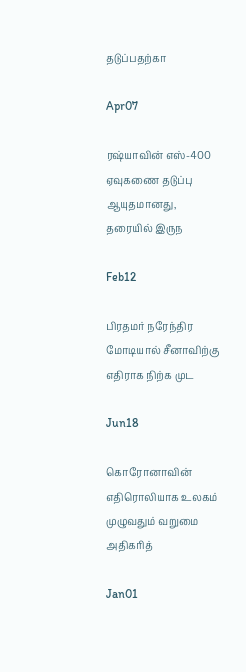தடுப்பதற்கா

Apr07

ரஷ்யாவின் எஸ்-400 ஏவுகணை தடுப்பு ஆயுதமானது, தரையில் இருந

Feb12

பிரதமர் நரேந்திர மோடியால் சீனாவிற்கு எதிராக நிற்க முட

Jun18

கொரோனாவின் எதிரொலியாக உலகம் முழுவதும் வறுமை அதிகரித்

Jan01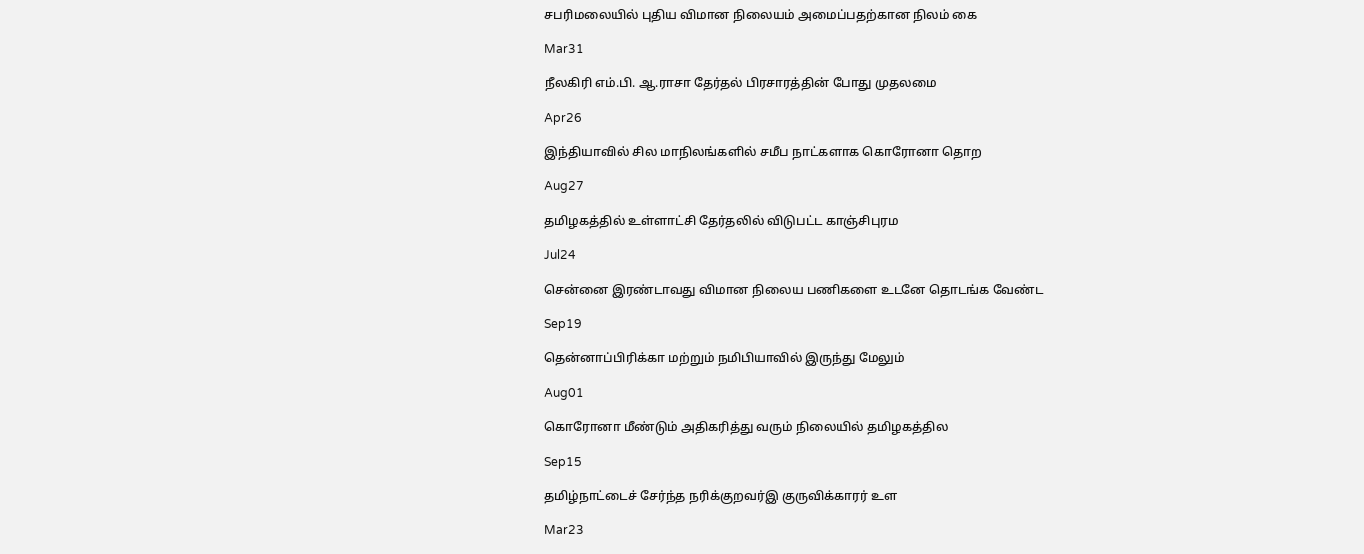சபரிமலையில் புதிய விமான நிலையம் அமைப்பதற்கான நிலம் கை

Mar31

நீலகிரி எம்.பி. ஆ.ராசா தேர்தல் பிரசாரத்தின் போது முதலமை

Apr26

இந்தியாவில் சில மாநிலங்களில் சமீப நாட்களாக கொரோனா தொற

Aug27

தமிழகத்தில் உள்ளாட்சி தேர்தலில் விடுபட்ட காஞ்சிபுரம

Jul24

சென்னை இரண்டாவது விமான நிலைய பணிகளை உடனே தொடங்க வேண்ட

Sep19

தென்னாப்பிரிக்கா மற்றும் நமிபியாவில் இருந்து மேலும்

Aug01

கொரோனா மீண்டும் அதிகரித்து வரும் நிலையில் தமிழகத்தில

Sep15

தமிழ்நாட்டைச் சேர்ந்த நரிக்குறவர்இ குருவிக்காரர் உள

Mar23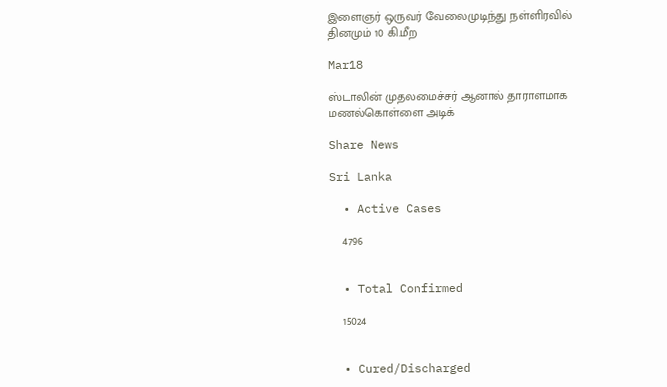இளைஞர் ஒருவர் வேலைமுடிந்து நள்ளிரவில் தினமும் 10 கி.மீற

Mar18

ஸ்டாலின் முதலமைச்சர் ஆனால் தாராளமாக மணல்கொள்ளை அடிக்

Share News

Sri Lanka

  • Active Cases

    4796


  • Total Confirmed

    15024


  • Cured/Discharged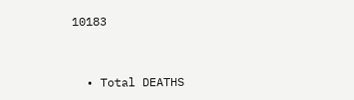10183


  • Total DEATHS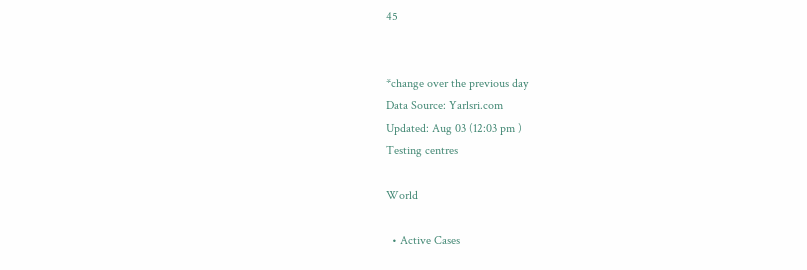45


*change over the previous day
Data Source: Yarlsri.com
Updated: Aug 03 (12:03 pm )
Testing centres

World

  • Active Cases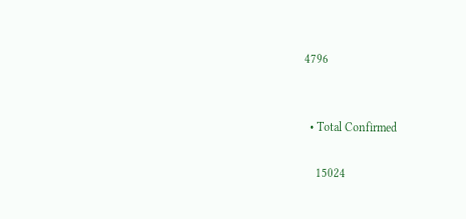4796


  • Total Confirmed

    15024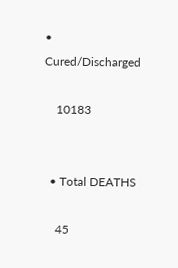• Cured/Discharged

    10183


  • Total DEATHS

    45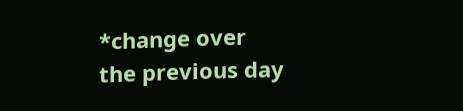*change over the previous day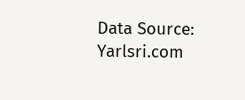Data Source: Yarlsri.com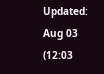Updated: Aug 03 (12:03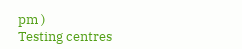pm )
Testing centres